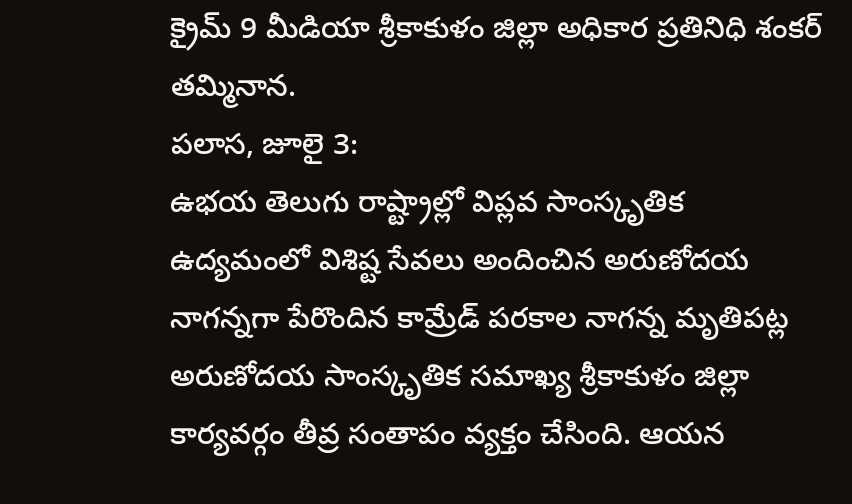క్రైమ్ 9 మీడియా శ్రీకాకుళం జిల్లా అధికార ప్రతినిధి శంకర్ తమ్మినాన.
పలాస, జూలై 3:
ఉభయ తెలుగు రాష్ట్రాల్లో విప్లవ సాంస్కృతిక ఉద్యమంలో విశిష్ట సేవలు అందించిన అరుణోదయ నాగన్నగా పేరొందిన కామ్రేడ్ పరకాల నాగన్న మృతిపట్ల అరుణోదయ సాంస్కృతిక సమాఖ్య శ్రీకాకుళం జిల్లా కార్యవర్గం తీవ్ర సంతాపం వ్యక్తం చేసింది. ఆయన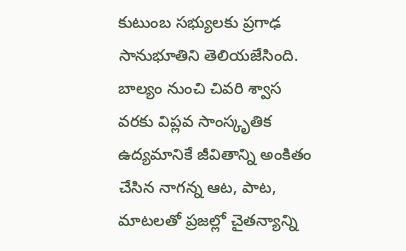కుటుంబ సభ్యులకు ప్రగాఢ సానుభూతిని తెలియజేసింది.
బాల్యం నుంచి చివరి శ్వాస వరకు విప్లవ సాంస్కృతిక ఉద్యమానికే జీవితాన్ని అంకితం చేసిన నాగన్న ఆట, పాట, మాటలతో ప్రజల్లో చైతన్యాన్ని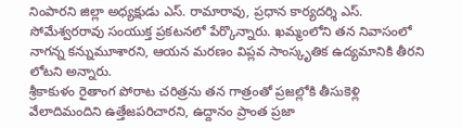నింపారని జిల్లా అధ్యక్షుడు ఎస్. రామారావు, ప్రధాన కార్యదర్శి ఎస్. సోమేశ్వరరావు సంయుక్త ప్రకటనలో పేర్కొన్నారు. ఖమ్మంలోని తన నివాసంలో నాగన్న కన్నుమూశారని, ఆయన మరణం విప్లవ సాంస్కృతిక ఉద్యమానికి తీరని లోటని అన్నారు.
శ్రీకాకుళం రైతాంగ పోరాట చరిత్రను తన గాత్రంతో ప్రజల్లోకి తీసుకెళ్లి వేలాదిమందిని ఉత్తేజపరిచారని, ఉద్దానం ప్రాంత ప్రజా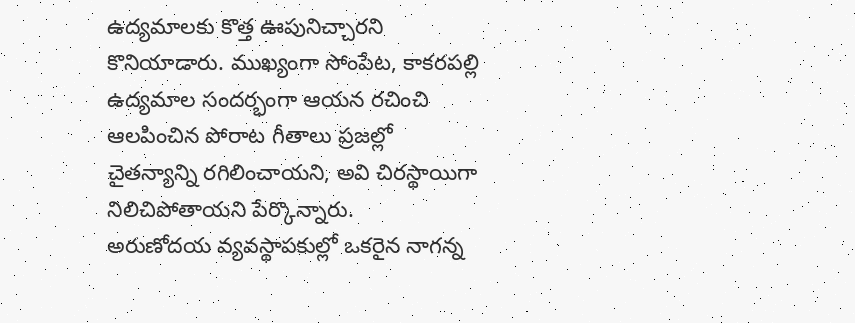ఉద్యమాలకు కొత్త ఊపునిచ్చారని కొనియాడారు. ముఖ్యంగా సోంపేట, కాకరపల్లి ఉద్యమాల సందర్భంగా ఆయన రచించి ఆలపించిన పోరాట గీతాలు ప్రజల్లో చైతన్యాన్ని రగిలించాయని, అవి చిరస్థాయిగా నిలిచిపోతాయని పేర్కొన్నారు.
అరుణోదయ వ్యవస్థాపకుల్లో ఒకరైన నాగన్న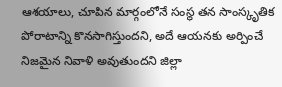ఆశయాలు, చూపిన మార్గంలోనే సంస్థ తన సాంస్కృతిక పోరాటాన్ని కొనసాగిస్తుందని, అదే ఆయనకు అర్పించే నిజమైన నివాళి అవుతుందని జిల్లా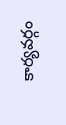కార్యవర్గం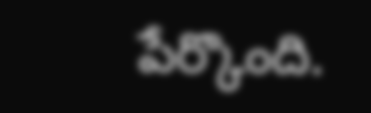పేర్కొంది.